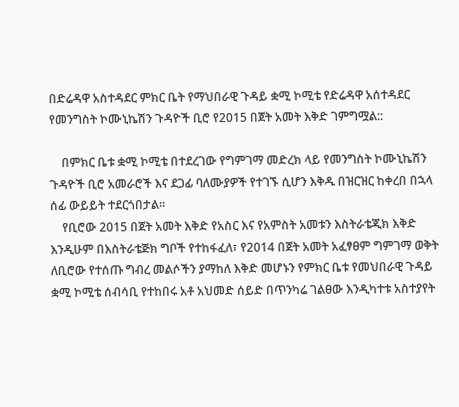በድሬዳዋ አስተዳደር ምክር ቤት የማህበራዊ ጉዳይ ቋሚ ኮሚቴ የድሬዳዋ አሰተዳደር የመንግስት ኮሙኒኬሽን ጉዳዮች ቢሮ የ2015 በጀት አመት እቅድ ገምግሟል::

    በምክር ቤቱ ቋሚ ኮሚቴ በተደረገው የግምገማ መድረክ ላይ የመንግስት ኮሙኒኬሽን ጉዳዮች ቢሮ አመራሮች እና ደጋፊ ባለሙያዎች የተገኙ ሲሆን እቅዱ በዝርዝር ከቀረበ በኋላ ሰፊ ውይይት ተደርጎበታል።
    የቢሮው 2015 በጀት አመት እቅድ የአስር እና የአምስት አመቱን እስትራቴጂክ እቅድ እንዲሁም በእስትራቴጅክ ግቦች የተከፋፈለ፣ የ2014 በጀት አመት አፈፃፀም ግምገማ ወቅት ለቢሮው የተሰጡ ግብረ መልሶችን ያማከለ እቅድ መሆኑን የምክር ቤቱ የመህበራዊ ጉዳይ ቋሚ ኮሚቴ ሰብሳቢ የተከበሩ አቶ አህመድ ሰይድ በጥንካሬ ገልፀው እንዲካተቱ አስተያየት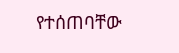የተሰጠባቸው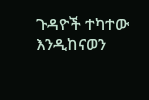ጉዳዮች ተካተው እንዲከናወን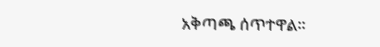አቅጣጫ ሰጥተዋል።